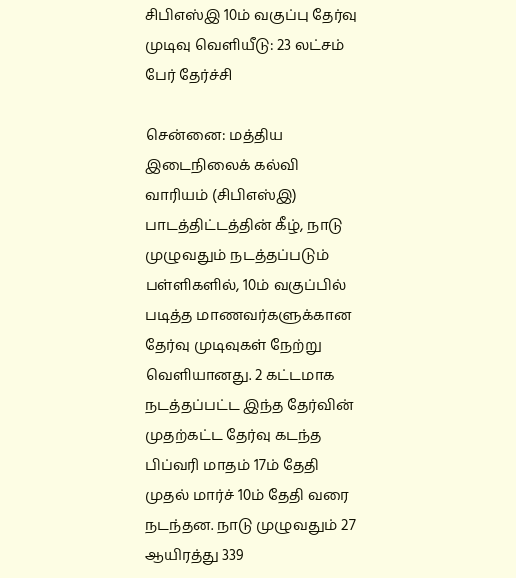சிபிஎஸ்இ 10ம் வகுப்பு தேர்வு முடிவு வெளியீடு: 23 லட்சம் பேர் தேர்ச்சி

சென்னை: மத்திய இடைநிலைக் கல்வி வாரியம் (சிபிஎஸ்இ) பாடத்திட்டத்தின் கீழ், நாடு முழுவதும் நடத்தப்படும் பள்ளிகளில், 10ம் வகுப்பில் படித்த மாணவர்களுக்கான தேர்வு முடிவுகள் நேற்று வெளியானது. 2 கட்டமாக நடத்தப்பட்ட இந்த தேர்வின் முதற்கட்ட தேர்வு கடந்த பிப்வரி மாதம் 17ம் தேதி முதல் மார்ச் 10ம் தேதி வரை நடந்தன. நாடு முழுவதும் 27 ஆயிரத்து 339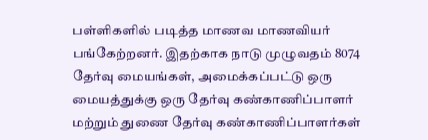பள்ளிகளில் படித்த மாணவ மாணவியர் பங்கேற்றனர். இதற்காக நாடு முழுவதம் 8074 தேர்வு மையங்கள், அமைக்கப்பட்டு ஒரு மையத்துக்கு ஒரு தேர்வு கண்காணிப்பாளர் மற்றும் துணை தேர்வு கண்காணிப்பாளர்கள்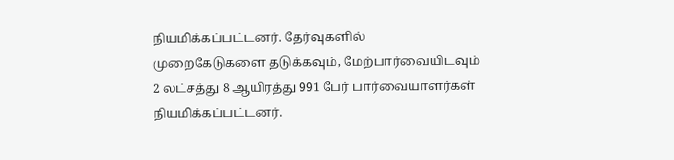நியமிக்கப்பட்டனர். தேர்வுகளில் முறைகேடுகளை தடுக்கவும், மேற்பார்வையிடவும் 2 லட்சத்து 8 ஆயிரத்து 991 பேர் பார்வையாளர்கள் நியமிக்கப்பட்டனர்.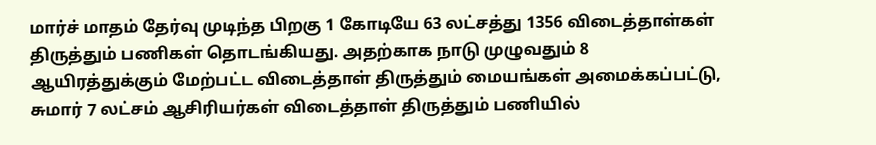மார்ச் மாதம் தேர்வு முடிந்த பிறகு 1 கோடியே 63 லட்சத்து 1356 விடைத்தாள்கள் திருத்தும் பணிகள் தொடங்கியது. அதற்காக நாடு முழுவதும் 8 ஆயிரத்துக்கும் மேற்பட்ட விடைத்தாள் திருத்தும் மையங்கள் அமைக்கப்பட்டு, சுமார் 7 லட்சம் ஆசிரியர்கள் விடைத்தாள் திருத்தும் பணியில்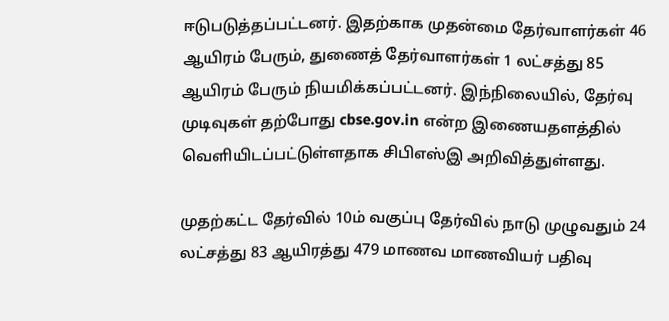ஈடுபடுத்தப்பட்டனர். இதற்காக முதன்மை தேர்வாளர்கள் 46 ஆயிரம் பேரும், துணைத் தேர்வாளர்கள் 1 லட்சத்து 85 ஆயிரம் பேரும் நியமிக்கப்பட்டனர். இந்நிலையில், தேர்வு முடிவுகள் தற்போது cbse.gov.in என்ற இணையதளத்தில் வெளியிடப்பட்டுள்ளதாக சிபிஎஸ்இ அறிவித்துள்ளது.

முதற்கட்ட தேர்வில் 10ம் வகுப்பு தேர்வில் நாடு முழுவதும் 24 லட்சத்து 83 ஆயிரத்து 479 மாணவ மாணவியர் பதிவு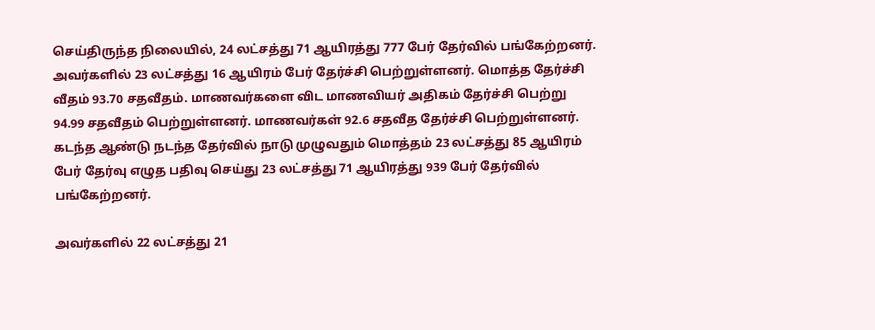செய்திருந்த நிலையில், 24 லட்சத்து 71 ஆயிரத்து 777 பேர் தேர்வில் பங்கேற்றனர். அவர்களில் 23 லட்சத்து 16 ஆயிரம் பேர் தேர்ச்சி பெற்றுள்ளனர். மொத்த தேர்ச்சி வீதம் 93.70 சதவீதம். மாணவர்களை விட மாணவியர் அதிகம் தேர்ச்சி பெற்று 94.99 சதவீதம் பெற்றுள்ளனர். மாணவர்கள் 92.6 சதவீத தேர்ச்சி பெற்றுள்ளனர். கடந்த ஆண்டு நடந்த தேர்வில் நாடு முழுவதும் மொத்தம் 23 லட்சத்து 85 ஆயிரம் பேர் தேர்வு எழுத பதிவு செய்து 23 லட்சத்து 71 ஆயிரத்து 939 பேர் தேர்வில் பங்கேற்றனர்.

அவர்களில் 22 லட்சத்து 21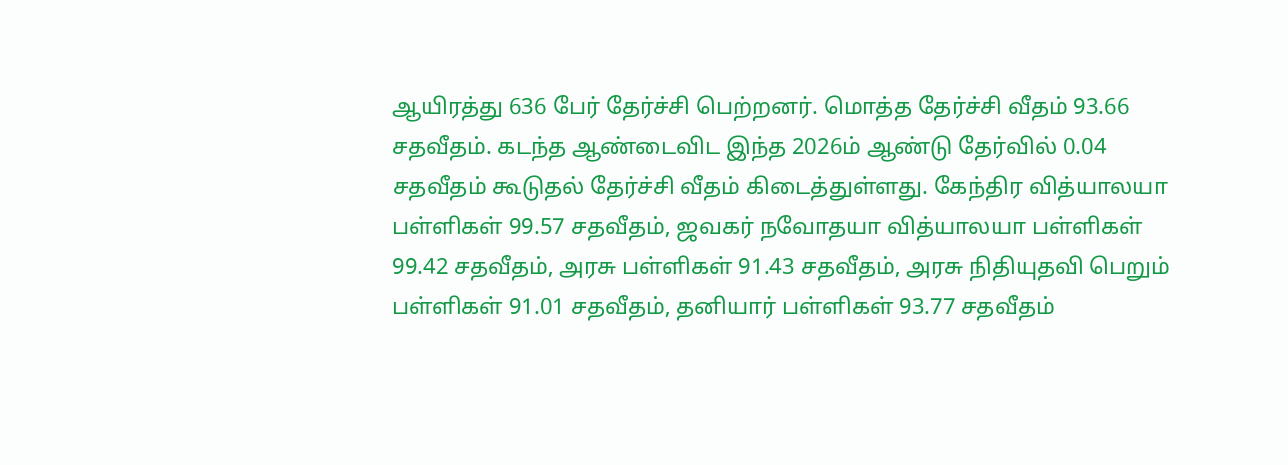ஆயிரத்து 636 பேர் தேர்ச்சி பெற்றனர். மொத்த தேர்ச்சி வீதம் 93.66 சதவீதம். கடந்த ஆண்டைவிட இந்த 2026ம் ஆண்டு தேர்வில் 0.04 சதவீதம் கூடுதல் தேர்ச்சி வீதம் கிடைத்துள்ளது. கேந்திர வித்யாலயா பள்ளிகள் 99.57 சதவீதம், ஜவகர் நவோதயா வித்யாலயா பள்ளிகள் 99.42 சதவீதம், அரசு பள்ளிகள் 91.43 சதவீதம், அரசு நிதியுதவி பெறும் பள்ளிகள் 91.01 சதவீதம், தனியார் பள்ளிகள் 93.77 சதவீதம்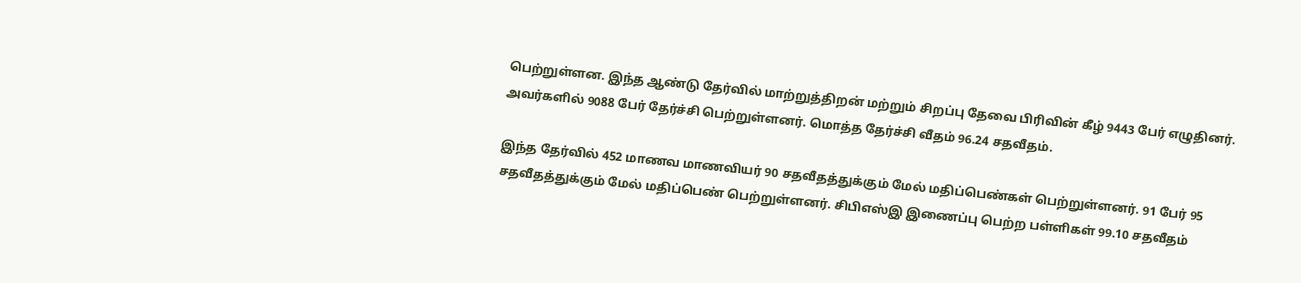பெற்றுள்ளன. இந்த ஆண்டு தேர்வில் மாற்றுத்திறன் மற்றும் சிறப்பு தேவை பிரிவின் கீழ் 9443 பேர் எழுதினர். அவர்களில் 9088 பேர் தேர்ச்சி பெற்றுள்ளனர். மொத்த தேர்ச்சி வீதம் 96.24 சதவீதம்.

இந்த தேர்வில் 452 மாணவ மாணவியர் 90 சதவீதத்துக்கும் மேல் மதிப்பெண்கள் பெற்றுள்ளனர். 91 பேர் 95 சதவீதத்துக்கும் மேல் மதிப்பெண் பெற்றுள்ளனர். சிபிஎஸ்இ இணைப்பு பெற்ற பள்ளிகள் 99.10 சதவீதம்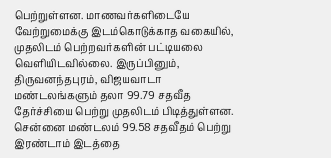பெற்றுள்ளன. மாணவர்களிடையே வேற்றுமைக்கு இடம்கொடுக்காத வகையில், முதலிடம் பெற்றவர்களின் பட்டியலை வெளியிடவில்லை. இருப்பினும், திருவனந்தபுரம், விஜயவாடா மண்டலங்களும் தலா 99.79 சதவீத தேர்ச்சியை பெற்று முதலிடம் பிடித்துள்ளன. சென்னை மண்டலம் 99.58 சதவீதம் பெற்று இரண்டாம் இடத்தை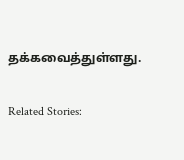தக்கவைத்துள்ளது.

Related Stories: